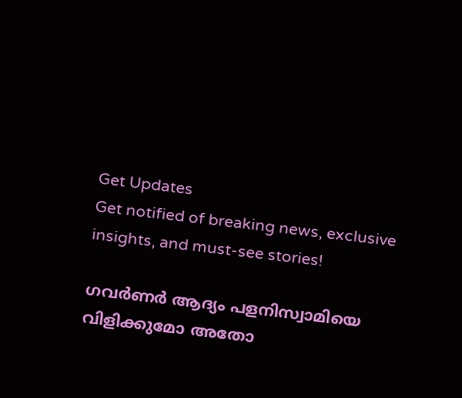Get Updates
Get notified of breaking news, exclusive insights, and must-see stories!

ഗവര്‍ണര്‍ ആദ്യം പളനിസ്വാമിയെ വിളിക്കുമോ അതോ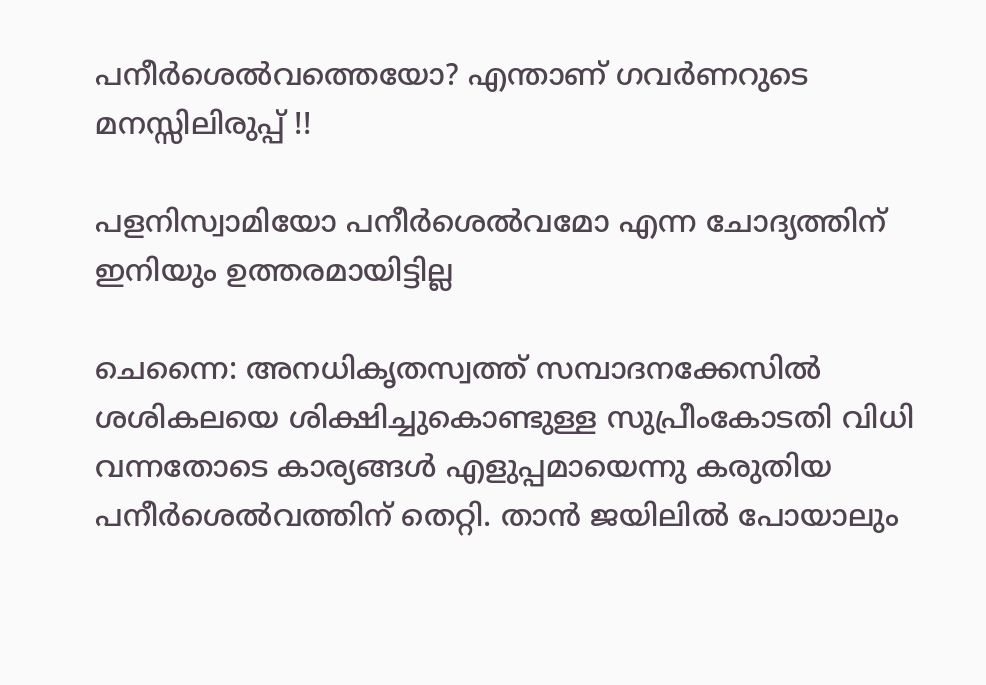പനീര്‍ശെല്‍വത്തെയോ? എന്താണ് ഗവര്‍ണറുടെ മനസ്സിലിരുപ്പ് !!

പളനിസ്വാമിയോ പനീര്‍ശെല്‍വമോ എന്ന ചോദ്യത്തിന് ഇനിയും ഉത്തരമായിട്ടില്ല

ചെന്നൈ: അനധികൃതസ്വത്ത് സമ്പാദനക്കേസില്‍ ശശികലയെ ശിക്ഷിച്ചുകൊണ്ടുള്ള സുപ്രീംകോടതി വിധി വന്നതോടെ കാര്യങ്ങള്‍ എളുപ്പമായെന്നു കരുതിയ പനീര്‍ശെല്‍വത്തിന് തെറ്റി. താന്‍ ജയിലില്‍ പോയാലും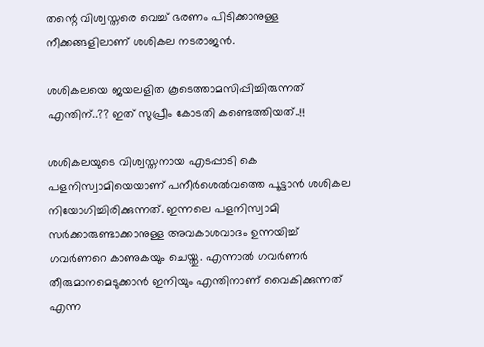തന്റെ വിശ്വസ്തരെ വെച്ച് ഭരണം പിടിക്കാനുള്ള നീക്കങ്ങളിലാണ് ശശികല നടരാജന്‍.

ശശികലയെ ജയലളിത കൂടെത്താമസിപ്പിച്ചിരുന്നത് എന്തിന്..?? ഇത് സുപ്രീം കോടതി കണ്ടെത്തിയത്..!!

ശശികലയുടെ വിശ്വസ്തനായ എടപ്പാടി കെ പളനിസ്വാമിയെയാണ് പനീര്‍ശെല്‍വത്തെ പൂട്ടാന്‍ ശശികല നിയോഗിച്ചിരിക്കുന്നത്. ഇന്നലെ പളനിസ്വാമി സര്‍ക്കാരുണ്ടാക്കാനുള്ള അവകാശവാദം ഉന്നയിച്ച് ഗവര്‍ണറെ കാണുകയും ചെയ്തു. എന്നാല്‍ ഗവര്‍ണര്‍ തീരുമാനമെടുക്കാന്‍ ഇനിയും എന്തിനാണ് വൈകിക്കുന്നത് എന്ന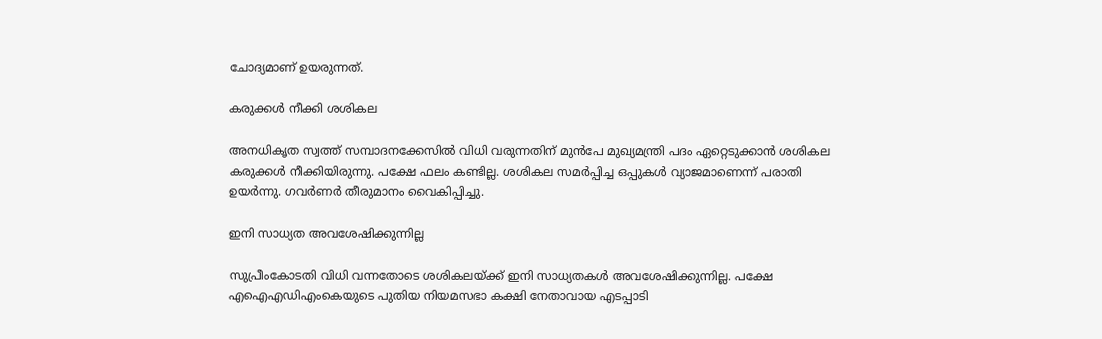ചോദ്യമാണ് ഉയരുന്നത്.

കരുക്കൾ നീക്കി ശശികല

അനധികൃത സ്വത്ത് സമ്പാദനക്കേസില്‍ വിധി വരുന്നതിന് മുന്‍പേ മുഖ്യമന്ത്രി പദം ഏറ്റെടുക്കാന്‍ ശശികല കരുക്കള്‍ നീക്കിയിരുന്നു. പക്ഷേ ഫലം കണ്ടില്ല. ശശികല സമര്‍പ്പിച്ച ഒപ്പുകള്‍ വ്യാജമാണെന്ന് പരാതി ഉയര്‍ന്നു. ഗവര്‍ണര്‍ തീരുമാനം വൈകിപ്പിച്ചു.

ഇനി സാധ്യത അവശേഷിക്കുന്നില്ല

സുപ്രീംകോടതി വിധി വന്നതോടെ ശശികലയ്ക്ക് ഇനി സാധ്യതകള്‍ അവശേഷിക്കുന്നില്ല. പക്ഷേ എഐഎഡിഎംകെയുടെ പുതിയ നിയമസഭാ കക്ഷി നേതാവായ എടപ്പാടി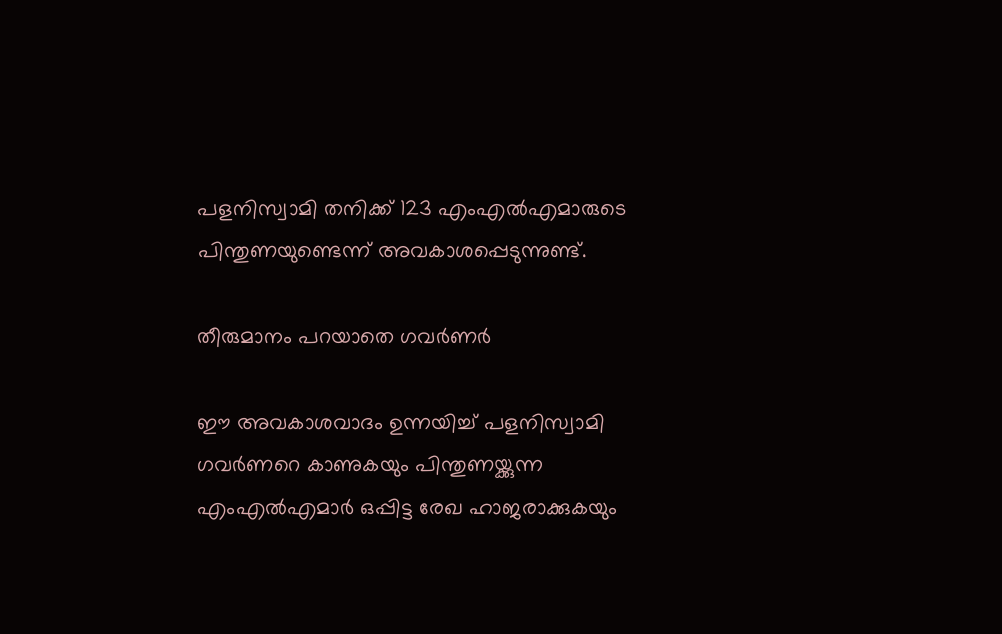പളനിസ്വാമി തനിക്ക് 123 എംഎല്‍എമാരുടെ പിന്തുണയുണ്ടെന്ന് അവകാശപ്പെടുന്നുണ്ട്.

തീരുമാനം പറയാതെ ഗവർണർ

ഈ അവകാശവാദം ഉന്നയിച്ച് പളനിസ്വാമി ഗവര്‍ണറെ കാണുകയും പിന്തുണയ്ക്കുന്ന എംഎല്‍എമാര്‍ ഒപ്പിട്ട രേഖ ഹാജരാക്കുകയും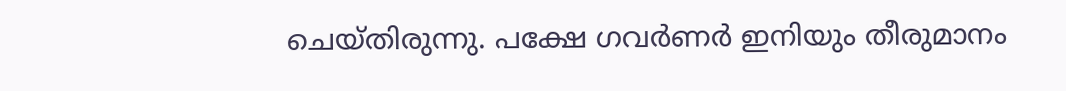ചെയ്തിരുന്നു. പക്ഷേ ഗവര്‍ണര്‍ ഇനിയും തീരുമാനം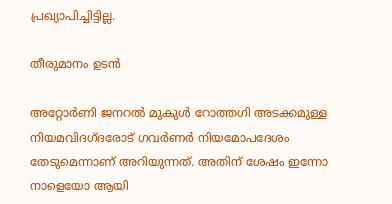പ്രഖ്യാപിച്ചിട്ടില്ല.

തീരുമാനം ഉടൻ

അറ്റോര്‍ണി ജനറല്‍ മുകുള്‍ റോത്തഗി അടക്കമുള്ള നിയമവിദഗ്ദരോട് ഗവര്‍ണര്‍ നിയമോപദേശം തേടുമെന്നാണ് അറിയുന്നത്. അതിന് ശേഷം ഇന്നോ നാളെയോ ആയി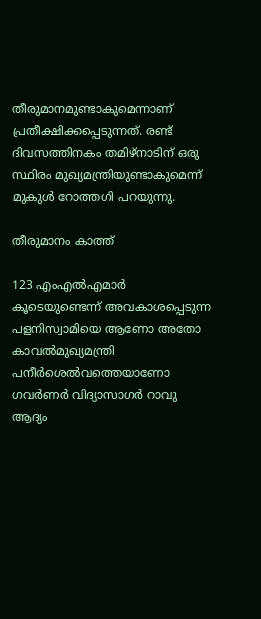തീരുമാനമുണ്ടാകുമെന്നാണ് പ്രതീക്ഷിക്കപ്പെടുന്നത്. രണ്ട് ദിവസത്തിനകം തമിഴ്‌നാടിന് ഒരു സ്ഥിരം മുഖ്യമന്ത്രിയുണ്ടാകുമെന്ന് മുകുള്‍ റോത്തഗി പറയുന്നു.

തീരുമാനം കാത്ത്

123 എംഎല്‍എമാര്‍ കൂടെയുണ്ടെന്ന് അവകാശപ്പെടുന്ന പളനിസ്വാമിയെ ആണോ അതോ കാവല്‍മുഖ്യമന്ത്രി പനീര്‍ശെല്‍വത്തെയാണോ ഗവര്‍ണര്‍ വിദ്യാസാഗര്‍ റാവു ആദ്യം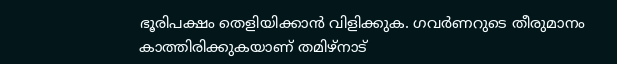ഭൂരിപക്ഷം തെളിയിക്കാന്‍ വിളിക്കുക. ഗവര്‍ണറുടെ തീരുമാനം കാത്തിരിക്കുകയാണ് തമിഴ്‌നാട്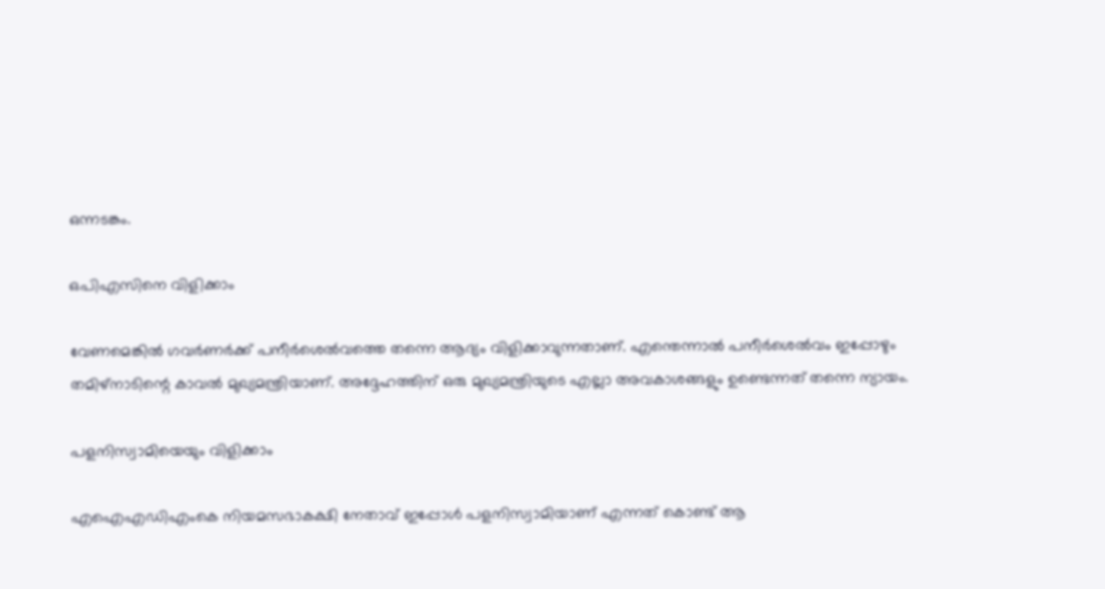ഒന്നടങ്കം.

ഒപിഎസിനെ വിളിക്കാം

വേണമെങ്കില്‍ ഗവര്‍ണര്‍ക്ക് പനീര്‍ശെല്‍വത്തെ തന്നെ ആദ്യം വിളിക്കാവുന്നതാണ്. എന്തെന്നാല്‍ പനീര്‍ശെല്‍വം ഇപ്പോഴും തമിഴ്‌നാടിന്റെ കാവല്‍ മുഖ്യമന്ത്രിയാണ്. അദ്ദേഹത്തിന് ഒരു മുഖ്യമന്ത്രിയുടെ എല്ലാ അവകാശങ്ങളും ഉണ്ടെന്നത് തന്നെ ന്യായം.

പളനിസ്വാമിയെയും വിളിക്കാം

എഐഎഡിഎംകെ നിയമസഭാകക്ഷി നേതാവ് ഇപ്പോള്‍ പളനിസ്വാമിയാണ് എന്നത് കൊണ്ട് ആ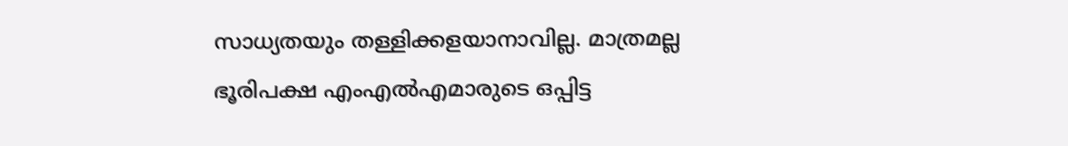സാധ്യതയും തള്ളിക്കളയാനാവില്ല. മാത്രമല്ല ഭൂരിപക്ഷ എംഎല്‍എമാരുടെ ഒപ്പിട്ട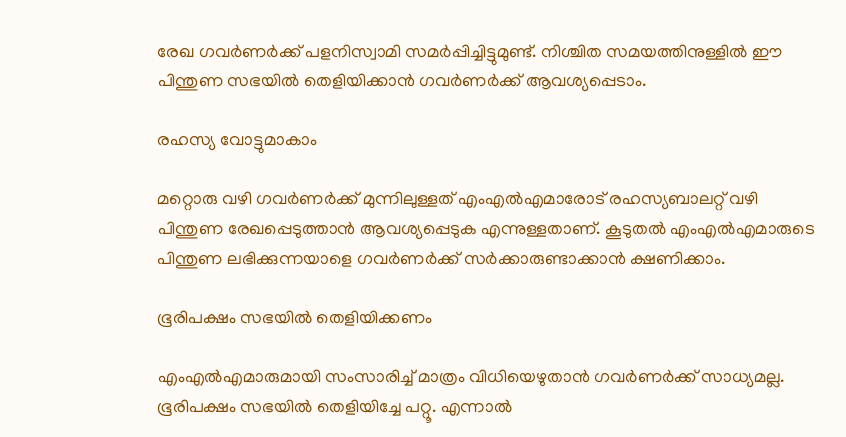രേഖ ഗവര്‍ണര്‍ക്ക് പളനിസ്വാമി സമര്‍പ്പിച്ചിട്ടുമുണ്ട്. നിശ്ചിത സമയത്തിനുള്ളില്‍ ഈ പിന്തുണ സഭയില്‍ തെളിയിക്കാന്‍ ഗവര്‍ണര്‍ക്ക് ആവശ്യപ്പെടാം.

രഹസ്യ വോട്ടുമാകാം

മറ്റൊരു വഴി ഗവര്‍ണര്‍ക്ക് മുന്നിലുള്ളത് എംഎല്‍എമാരോട് രഹസ്യബാലറ്റ് വഴി പിന്തുണ രേഖപ്പെടുത്താന്‍ ആവശ്യപ്പെടുക എന്നുള്ളതാണ്. കൂടുതല്‍ എംഎല്‍എമാരുടെ പിന്തുണ ലഭിക്കുന്നയാളെ ഗവര്‍ണര്‍ക്ക് സര്‍ക്കാരുണ്ടാക്കാന്‍ ക്ഷണിക്കാം.

ഭൂരിപക്ഷം സഭയിൽ തെളിയിക്കണം

എംഎല്‍എമാരുമായി സംസാരിച്ച് മാത്രം വിധിയെഴുതാന്‍ ഗവര്‍ണര്‍ക്ക് സാധ്യമല്ല. ഭൂരിപക്ഷം സഭയില്‍ തെളിയിച്ചേ പറ്റൂ. എന്നാല്‍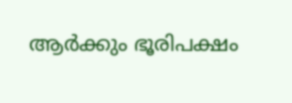ആര്‍ക്കും ഭൂരിപക്ഷം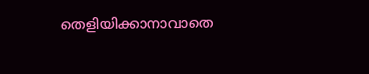തെളിയിക്കാനാവാതെ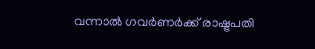വന്നാല്‍ ഗവര്‍ണര്‍ക്ക് രാഷ്ട്രപതി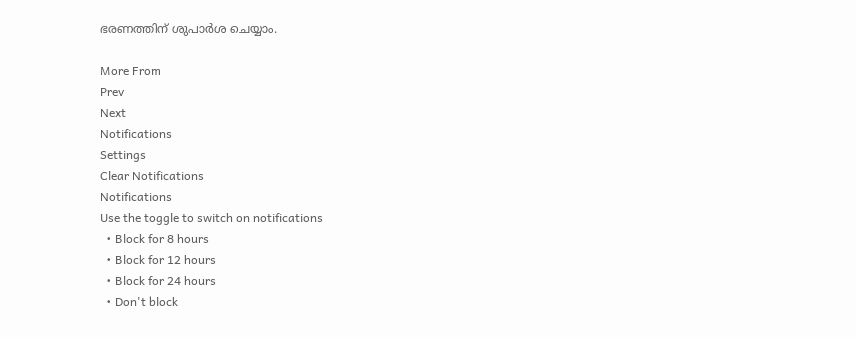ഭരണത്തിന് ശുപാര്‍ശ ചെയ്യാം.

More From
Prev
Next
Notifications
Settings
Clear Notifications
Notifications
Use the toggle to switch on notifications
  • Block for 8 hours
  • Block for 12 hours
  • Block for 24 hours
  • Don't block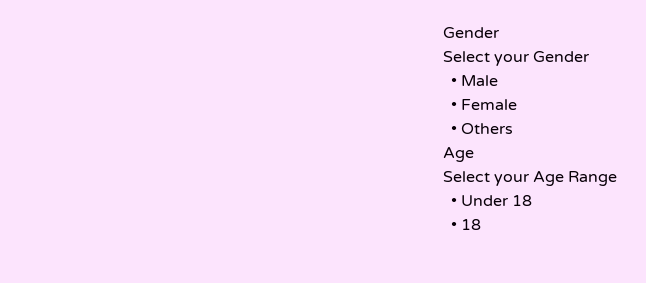Gender
Select your Gender
  • Male
  • Female
  • Others
Age
Select your Age Range
  • Under 18
  • 18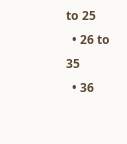to 25
  • 26 to 35
  • 36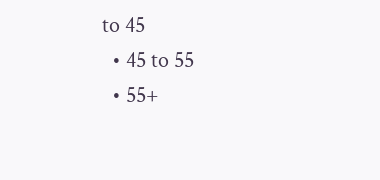to 45
  • 45 to 55
  • 55+